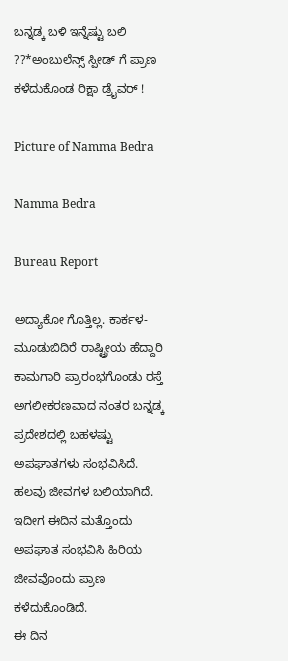ಬನ್ನಡ್ಕ ಬಳಿ ಇನ್ನೆಷ್ಟು ಬಲಿ ??*ಅಂಬುಲೆನ್ಸ್ ಸ್ಪೀಡ್ ಗೆ ಪ್ರಾಣ ಕಳೆದುಕೊಂಡ ರಿಕ್ಷಾ ಡ್ರೈವರ್ !

Picture of Namma Bedra

Namma Bedra

Bureau Report

ಅದ್ಯಾಕೋ ಗೊತ್ತಿಲ್ಲ. ಕಾರ್ಕಳ- ಮೂಡುಬಿದಿರೆ ರಾಷ್ಟ್ರೀಯ ಹೆದ್ದಾರಿ ಕಾಮಗಾರಿ ಪ್ರಾರಂಭಗೊಂಡು ರಸ್ತೆ ಅಗಲೀಕರಣವಾದ ನಂತರ ಬನ್ನಡ್ಕ ಪ್ರದೇಶದಲ್ಲಿ ಬಹಳಷ್ಟು ಅಪಘಾತಗಳು ಸಂಭವಿಸಿದೆ. ಹಲವು ಜೀವಗಳ ಬಲಿಯಾಗಿದೆ.
ಇದೀಗ ಈದಿನ ಮತ್ತೊಂದು ಅಪಘಾತ ಸಂಭವಿಸಿ ಹಿರಿಯ ಜೀವವೊಂದು ಪ್ರಾಣ ಕಳೆದುಕೊಂಡಿದೆ.
ಈ ದಿನ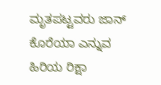ಮೃತಪಟ್ಟವರು ಜಾನ್ ಕೊರೆಯಾ ಎನ್ನುವ ಹಿರಿಯ ರಿಕ್ಷಾ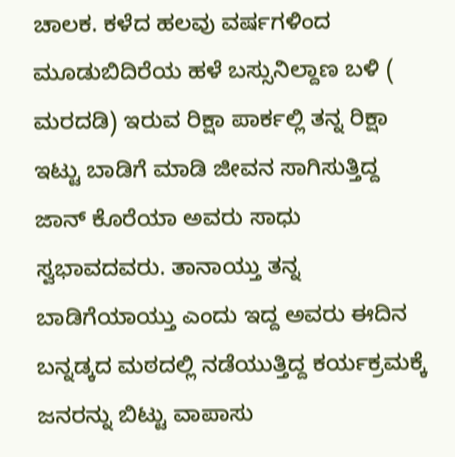ಚಾಲಕ. ಕಳೆದ ಹಲವು ವರ್ಷಗಳಿಂದ ಮೂಡುಬಿದಿರೆಯ ಹಳೆ ಬಸ್ಸುನಿಲ್ದಾಣ ಬಳಿ ( ಮರದಡಿ) ಇರುವ ರಿಕ್ಷಾ ಪಾರ್ಕಲ್ಲಿ ತನ್ನ ರಿಕ್ಷಾ ಇಟ್ಟು ಬಾಡಿಗೆ ಮಾಡಿ ಜೀವನ ಸಾಗಿಸುತ್ತಿದ್ದ ಜಾನ್ ಕೊರೆಯಾ ಅವರು ಸಾಧು ಸ್ವಭಾವದವರು. ತಾನಾಯ್ತು ತನ್ನ ಬಾಡಿಗೆಯಾಯ್ತು ಎಂದು ಇದ್ದ ಅವರು ಈದಿನ ಬನ್ನಡ್ಕದ ಮಠದಲ್ಲಿ ನಡೆಯುತ್ತಿದ್ದ ಕರ್ಯಕ್ರಮಕ್ಕೆ ಜನರನ್ನು ಬಿಟ್ಟು ವಾಪಾಸು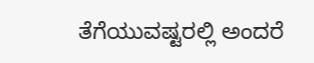ತೆಗೆಯುವಷ್ಟರಲ್ಲಿ ಅಂದರೆ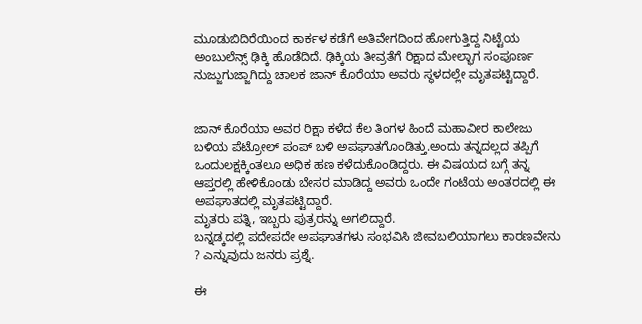ಮೂಡುಬಿದಿರೆಯಿಂದ ಕಾರ್ಕಳ ಕಡೆಗೆ ಅತಿವೇಗದಿಂದ ಹೋಗುತ್ತಿದ್ದ ನಿಟ್ಟೆಯ ಅಂಬುಲೆನ್ಸ್ ಢಿಕ್ಕಿ ಹೊಡೆದಿದೆ. ಢಿಕ್ಕಿಯ ತೀವ್ರತೆಗೆ ರಿಕ್ಷಾದ ಮೇಲ್ಭಾಗ ಸಂಪೂರ್ಣ ನುಜ್ಜುಗುಜ್ಜಾಗಿದ್ದು ಚಾಲಕ ಜಾನ್ ಕೊರೆಯಾ ಅವರು ಸ್ಥಳದಲ್ಲೇ ಮೃತಪಟ್ಟಿದ್ದಾರೆ.


ಜಾನ್ ಕೊರೆಯಾ ಅವರ ರಿಕ್ಷಾ ಕಳೆದ ಕೆಲ ತಿಂಗಳ ಹಿಂದೆ ಮಹಾವೀರ ಕಾಲೇಜು ಬಳಿಯ ಪೆಟ್ರೋಲ್ ಪಂಪ್ ಬಳಿ ಅಪಘಾತಗೊಂಡಿತ್ತು.ಅಂದು ತನ್ನದಲ್ಲದ ತಪ್ಪಿಗೆ ಒಂದುಲಕ್ಷಕ್ಕಿಂತಲೂ ಅಧಿಕ ಹಣ ಕಳೆದುಕೊಂಡಿದ್ದರು. ಈ ವಿಷಯದ ಬಗ್ಗೆ ತನ್ನ ಆಪ್ತರಲ್ಲಿ ಹೇಳಿಕೊಂಡು ಬೇಸರ ಮಾಡಿದ್ದ ಅವರು ಒಂದೇ ಗಂಟೆಯ ಅಂತರದಲ್ಲಿ ಈ ಅಪಘಾತದಲ್ಲಿ ಮೃತಪಟ್ಟಿದ್ದಾರೆ.
ಮೃತರು ಪತ್ನಿ, ಇಬ್ಬರು ಪುತ್ರರನ್ನು ಅಗಲಿದ್ದಾರೆ.
ಬನ್ನಡ್ಕದಲ್ಲಿ ಪದೇಪದೇ ಅಪಘಾತಗಳು ಸಂಭವಿಸಿ ಜೀವಬಲಿಯಾಗಲು ಕಾರಣವೇನು ? ಎನ್ನುವುದು ಜನರು ಪ್ರಶ್ನೆ.

ಈ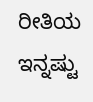ರೀತಿಯ ಇನ್ನಷ್ಟು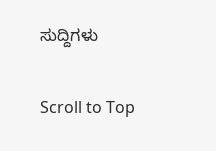ಸುದ್ದಿಗಳು

Scroll to Top